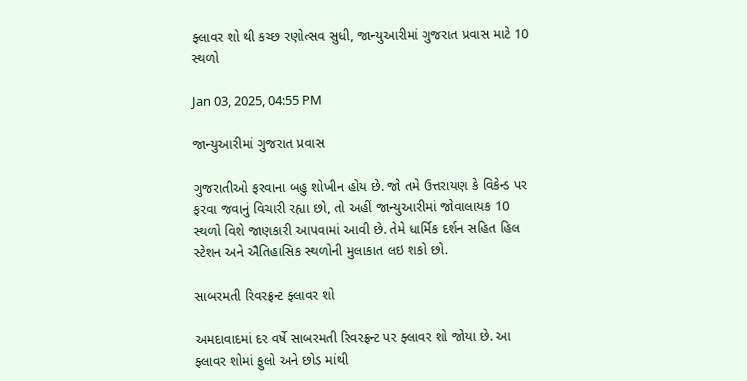ફ્લાવર શો થી કચ્છ રણોત્સવ સુધી, જાન્યુઆરીમાં ગુજરાત પ્રવાસ માટે 10 સ્થળો

Jan 03, 2025, 04:55 PM

જાન્યુઆરીમાં ગુજરાત પ્રવાસ

ગુજરાતીઓ ફરવાના બહુ શોખીન હોય છે. જો તમે ઉત્તરાયણ કે વિકેન્ડ પર ફરવા જવાનું વિચારી રહ્યા છો, તો અહીં જાન્યુઆરીમાં જોવાલાયક 10 સ્થળો વિશે જાણકારી આપવામાં આવી છે. તેમે ધાર્મિક દર્શન સહિત હિલ સ્ટેશન અને ઐતિહાસિક સ્થળોની મુલાકાત લઇ શકો છો.

સાબરમતી રિવરફ્રન્ટ ફ્લાવર શો

અમદાવાદમાં દર વર્ષે સાબરમતી રિવરફ્રન્ટ પર ફ્લાવર શો જોયા છે. આ ફ્લાવર શોમાં ફુલો અને છોડ માંથી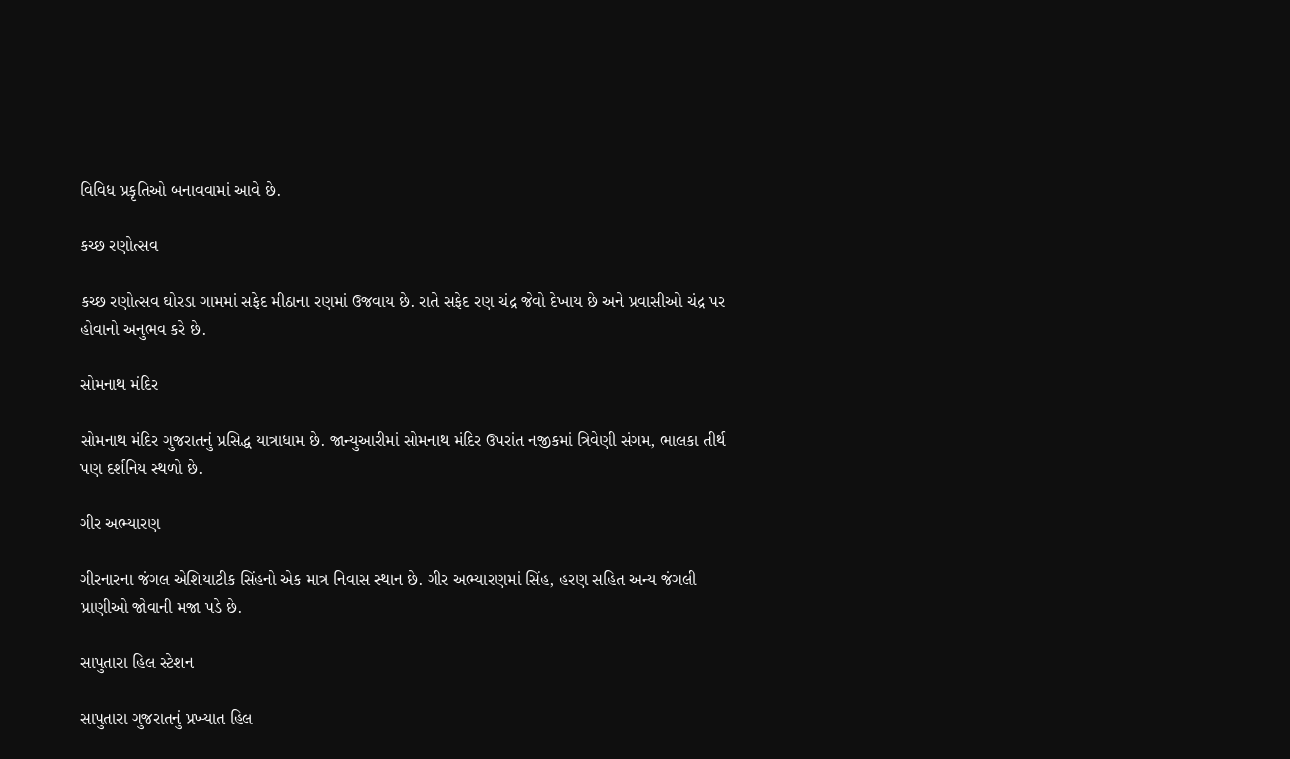વિવિધ પ્રકૃતિઓ બનાવવામાં આવે છે.

કચ્છ રણોત્સવ

કચ્છ રણોત્સવ ઘોરડા ગામમાં સફેદ મીઠાના રણમાં ઉજવાય છે. રાતે સફેદ રણ ચંદ્ર જેવો દેખાય છે અને પ્રવાસીઓ ચંદ્ર પર હોવાનો અનુભવ કરે છે.

સોમનાથ મંદિર

સોમનાથ મંદિર ગુજરાતનું પ્રસિદ્ધ યાત્રાધામ છે. જાન્યુઆરીમાં સોમનાથ મંદિર ઉપરાંત નજીકમાં ત્રિવેણી સંગમ, ભાલકા તીર્થ પણ દર્શનિય સ્થળો છે.

ગીર અભ્યારણ

ગીરનારના જંગલ એશિયાટીક સિંહનો એક માત્ર નિવાસ સ્થાન છે. ગીર અભ્યારણમાં સિંહ, હરણ સહિત અન્ય જંગલી પ્રાણીઓ જોવાની મજા પડે છે.

સાપુતારા હિલ સ્ટેશન

સાપુતારા ગુજરાતનું પ્રખ્યાત હિલ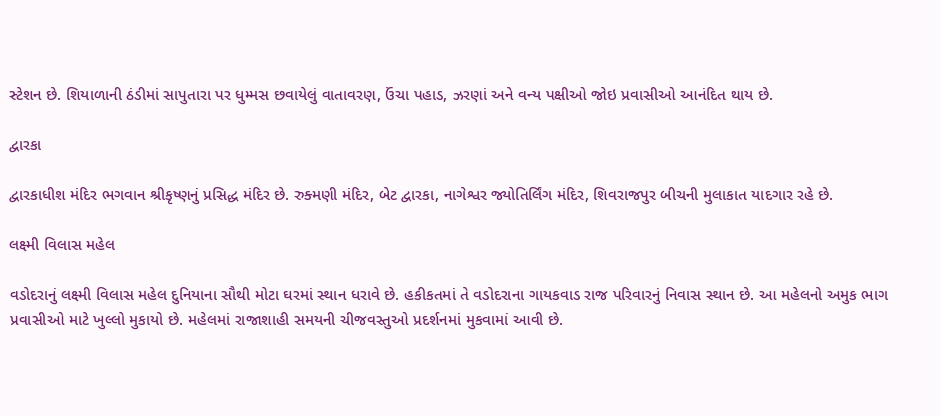સ્ટેશન છે. શિયાળાની ઠંડીમાં સાપુતારા પર ધુમ્મસ છવાયેલું વાતાવરણ, ઉંચા પહાડ, ઝરણાં અને વન્ય પક્ષીઓ જોઇ પ્રવાસીઓ આનંદિત થાય છે.

દ્વારકા

દ્વારકાધીશ મંદિર ભગવાન શ્રીકૃષ્ણનું પ્રસિદ્ધ મંદિર છે. રુક્મણી મંદિર, બેટ દ્વારકા, નાગેશ્વર જ્યોતિર્લિંગ મંદિર, શિવરાજપુર બીચની મુલાકાત યાદગાર રહે છે.

લક્ષ્મી વિલાસ મહેલ

વડોદરાનું લક્ષ્મી વિલાસ મહેલ દુનિયાના સૌથી મોટા ઘરમાં સ્થાન ધરાવે છે. હકીકતમાં તે વડોદરાના ગાયકવાડ રાજ પરિવારનું નિવાસ સ્થાન છે. આ મહેલનો અમુક ભાગ પ્રવાસીઓ માટે ખુલ્લો મુકાયો છે. મહેલમાં રાજાશાહી સમયની ચીજવસ્તુઓ પ્રદર્શનમાં મુકવામાં આવી છે.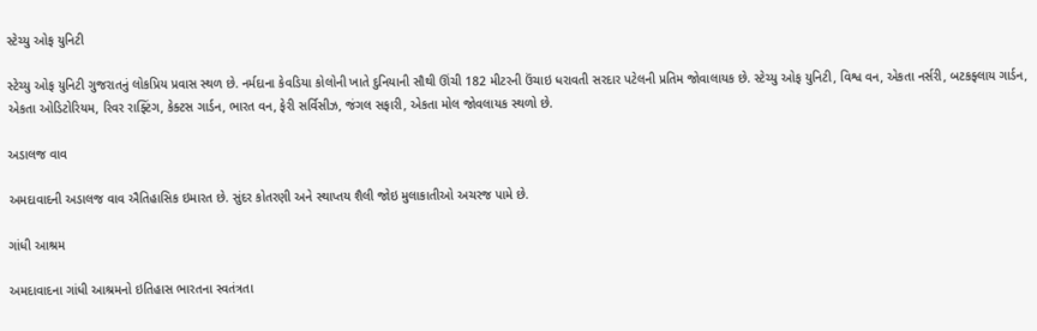સ્ટેચ્યુ ઓફ યુનિટી

સ્ટેચ્યુ ઓફ યુનિટી ગુજરાતનું લોકપ્રિય પ્રવાસ સ્થળ છે. નર્મદાના કેવડિયા કોલોની ખાતે દુનિયાની સૌથી ઊંચી 182 મીટરની ઉંચાઇ ધરાવતી સરદાર પટેલની પ્રતિમ જોવાલાયક છે. સ્ટેચ્યુ ઓફ યુનિટી, વિશ્વ વન, એકતા નર્સરી, બટકફ્લાય ગાર્ડન, એકતા ઓડિટોરિયમ, રિવર રાફ્ટિંગ, કેક્ટસ ગાર્ડન, ભારત વન, ફેરી સર્વિસીઝ, જંગલ સફારી, એકતા મોલ જોવલાયક સ્થળો છે.

અડાલજ વાવ

અમદાવાદની અડાલજ વાવ ઐતિહાસિક ઇમારત છે. સુંદર કોતરણી અને સ્થાપ્તય શૈલી જોઇ મુલાકાતીઓ અચરજ પામે છે.

ગાંધી આશ્રમ

અમદાવાદના ગાંધી આશ્રમનો ઇતિહાસ ભારતના સ્વતંત્રતા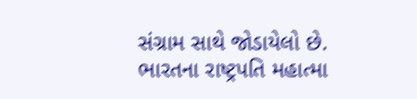સંગ્રામ સાથે જોડાયેલો છે. ભારતના રાષ્ટ્રપતિ મહાત્મા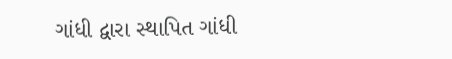ગાંધી દ્વારા સ્થાપિત ગાંધી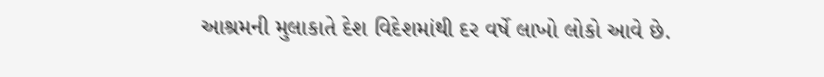આશ્રમની મુલાકાતે દેશ વિદેશમાંથી દર વર્ષે લાખો લોકો આવે છે.